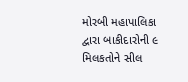મોરબી મહાપાલિકા દ્વારા બાકીદારોની ૯ મિલકતોને સીલ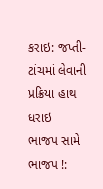કરાઇ: જપ્તી-ટાંચમાં લેવાની પ્રક્રિયા હાથ ધરાઇ
ભાજપ સામે ભાજપ !: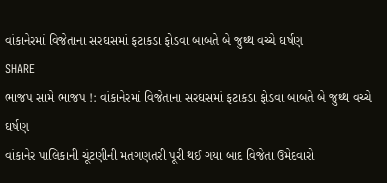વાંકાનેરમાં વિજેતાના સરઘસમાં ફટાકડા ફોડવા બાબતે બે જુથ્થ વચ્ચે ઘર્ષણ
SHARE
ભાજપ સામે ભાજપ !: વાંકાનેરમાં વિજેતાના સરઘસમાં ફટાકડા ફોડવા બાબતે બે જુથ્થ વચ્ચે ઘર્ષણ
વાંકાનેર પાલિકાની ચૂંટણીની મતગણતરી પૂરી થઈ ગયા બાદ વિજેતા ઉમેદવારો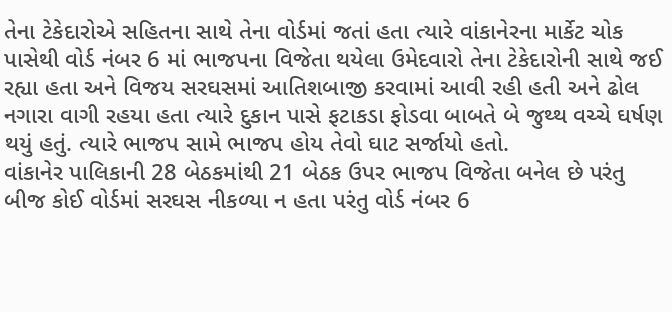તેના ટેકેદારોએ સહિતના સાથે તેના વોર્ડમાં જતાં હતા ત્યારે વાંકાનેરના માર્કેટ ચોક પાસેથી વોર્ડ નંબર 6 માં ભાજપના વિજેતા થયેલા ઉમેદવારો તેના ટેકેદારોની સાથે જઈ રહ્યા હતા અને વિજય સરઘસમાં આતિશબાજી કરવામાં આવી રહી હતી અને ઢોલ નગારા વાગી રહયા હતા ત્યારે દુકાન પાસે ફટાકડા ફોડવા બાબતે બે જુથ્થ વચ્ચે ઘર્ષણ થયું હતું. ત્યારે ભાજપ સામે ભાજપ હોય તેવો ઘાટ સર્જાયો હતો.
વાંકાનેર પાલિકાની 28 બેઠકમાંથી 21 બેઠક ઉપર ભાજપ વિજેતા બનેલ છે પરંતુ બીજ કોઈ વોર્ડમાં સરઘસ નીકળ્યા ન હતા પરંતુ વોર્ડ નંબર 6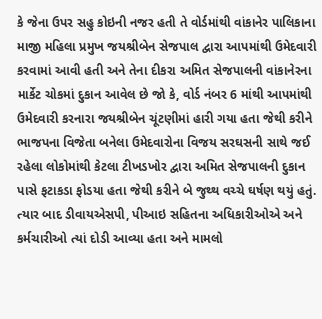કે જેના ઉપર સહુ કોઇની નજર હતી તે વોર્ડમાંથી વાંકાનેર પાલિકાના માજી મહિલા પ્રમુખ જયશ્રીબેન સેજપાલ દ્વારા આપમાંથી ઉમેદવારી કરવામાં આવી હતી અને તેના દીકરા અમિત સેજપાલની વાંકાનેરના માર્કેટ ચોકમાં દુકાન આવેલ છે જો કે, વોર્ડ નંબર 6 માંથી આપમાંથી ઉમેદવારી કરનારા જયશ્રીબેન ચૂંટણીમાં હારી ગયા હતા જેથી કરીને ભાજપના વિજેતા બનેલા ઉમેદવારોના વિજય સરઘસની સાથે જઈ રહેલા લોકોમાંથી કેટલા ટીખડખોર દ્વારા અમિત સેજપાલની દુકાન પાસે ફટાકડા ફોડયા હતા જેથી કરીને બે જુથ્થ વચ્ચે ઘર્ષણ થયું હતું.
ત્યાર બાદ ડીવાયએસપી, પીઆઇ સહિતના અધિકારીઓએ અને કર્મચારીઓ ત્યાં દોડી આવ્યા હતા અને મામલો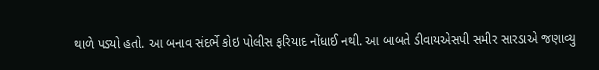થાળે પડ્યો હતો. આ બનાવ સંદર્ભે કોઇ પોલીસ ફરિયાદ નોંધાઈ નથી. આ બાબતે ડીવાયએસપી સમીર સારડાએ જણાવ્યુ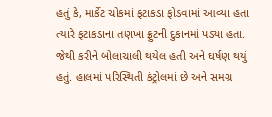હતું કે, માર્કેટ ચોકમાં ફટાકડા ફોડવામાં આવ્યા હતા ત્યારે ફટાકડાના તણખા ફ્રુટની દુકાનમાં પડ્યા હતા. જેથી કરીને બોલાચાલી થયેલ હતી અને ઘર્ષણ થયું હતું. હાલમાં પરિસ્થિતી કંટ્રોલમાં છે અને સમગ્ર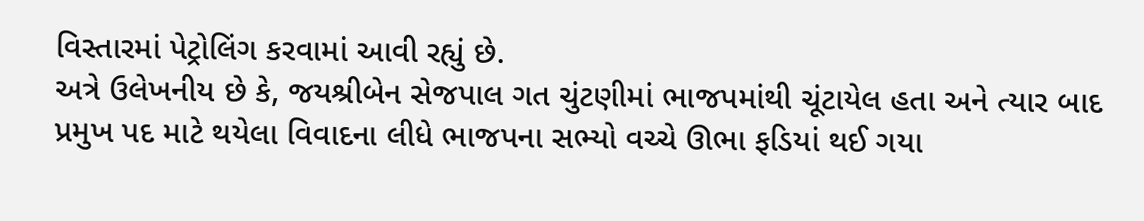વિસ્તારમાં પેટ્રોલિંગ કરવામાં આવી રહ્યું છે.
અત્રે ઉલેખનીય છે કે, જયશ્રીબેન સેજપાલ ગત ચુંટણીમાં ભાજપમાંથી ચૂંટાયેલ હતા અને ત્યાર બાદ પ્રમુખ પદ માટે થયેલા વિવાદના લીધે ભાજપના સભ્યો વચ્ચે ઊભા ફડિયાં થઈ ગયા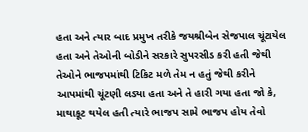હતા અને ત્યાર બાદ પ્રમુખ તરીકે જયશ્રીબેન સેજપાલ ચૂંટાયેલ હતા અને તેઓની બોડીને સરકારે સુપરસીડ કરી હતી જેથી તેઓને ભાજપમાંથી ટિકિટ મળે તેમ ન હતું જેથી કરીને આપમાંથી ચૂંટણી લડ્યા હતા અને તે હારી ગયા હતા જો કે, માથાકૂટ થયેલ હતી ત્યારે ભાજપ સામે ભાજપ હોય તેવો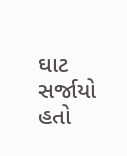ઘાટ સર્જાયો હતો